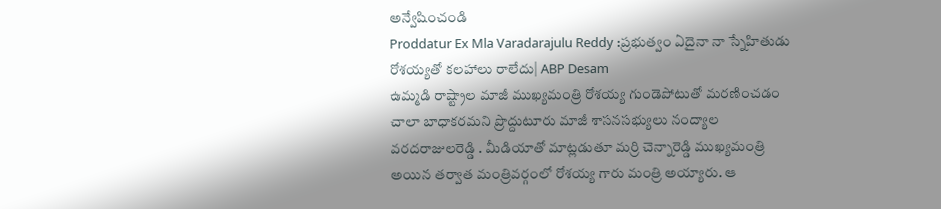అన్వేషించండి
Proddatur Ex Mla Varadarajulu Reddy :ప్రభుత్వం ఏదైనా నా స్నేహితుడు రోశయ్యతో కలహాలు రాలేదు| ABP Desam
ఉమ్మడి రాష్ట్రాల మాజీ ముఖ్యమంత్రి రోశయ్య గుండెపోటుతో మరణించడం చాలా బాధాకరమని ప్రొద్దుటూరు మాజీ శాసనసభ్యులు నంద్యాల వరదరాజులరెడ్డి . మీడియాతో మాట్లడుతూ మర్రి చెన్నారెడ్డి ముఖ్యమంత్రి అయిన తర్వాత మంత్రివర్గంలో రోశయ్య గారు మంత్రి అయ్యారు. ఆ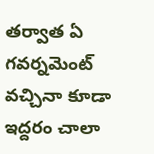తర్వాత ఏ గవర్నమెంట్ వచ్చినా కూడా ఇద్దరం చాలా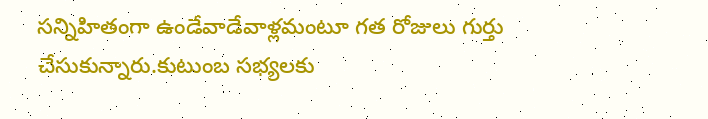సన్నిహితంగా ఉండేవాడేవాళ్లమంటూ గత రోజులు గుర్తు చేసుకున్నారు.కుటుంబ సభ్యలకు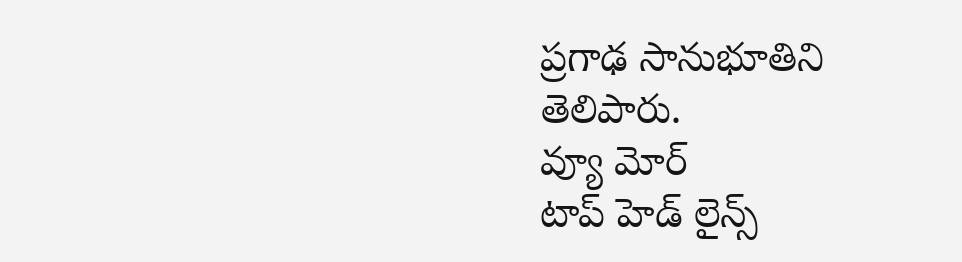ప్రగాఢ సానుభూతిని తెలిపారు.
వ్యూ మోర్
టాప్ హెడ్ లైన్స్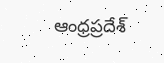ఆంధ్రప్రదేశ్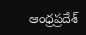ఆంధ్రప్రదేశ్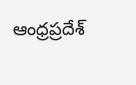ఆంధ్రప్రదేశ్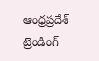ఆంధ్రప్రదేశ్
ట్రెండింగ్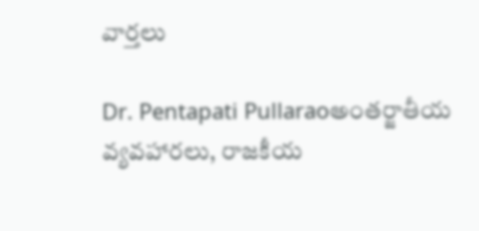వార్తలు

Dr. Pentapati Pullaraoఅంతర్జాతీయ వ్యవహారలు, రాజకీయ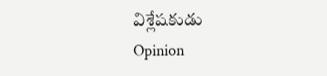విశ్లేషకుడు
Opinion